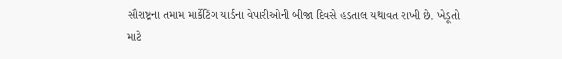સૌરાષ્ટ્રના તમામ માર્કેટિંગ યાર્ડના વેપારીઓની બીજા દિવસે હડતાલ યથાવત રાખી છે. ખેડૂતો માટે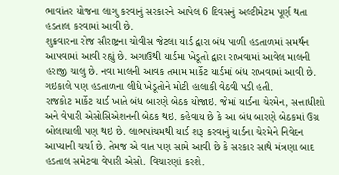ભાવાંતર યોજના લાગુ કરવાનું સરકારને આપેલ 6 દિવસનું અલ્ટીમેટમ પૂર્ણ થતા હડતાલ કરવામાં આવી છે.
શુક્રવારના રોજ સૌરાષ્ટ્રના ચોવીસ જેટલા યાર્ડ દ્વારા બંધ પાળી હડતાળમાં સમર્થન આપવામાં આવી રહ્યું છે. અગાઉથી યાર્ડમા ખેડૂતો દ્વારા રાખવામાં આવેલ માલની હરાજી ચાલુ છે. નવા માલની આવક તમામ માર્કેટ યાર્ડમાં બંધ રાખવામાં આવી છે. ગઇકાલે પણ હડતાળના લીધે ખેડૂતોને મોટી હાલાકી વેઠવી પડી હતી.
રાજકોટ માર્કેટ યાર્ડ ખાતે બંધ બારણે બેઠક યોજાઇ. જેમાં યાર્ડના ચેરમેન, સત્તાધીશો અને વેપારી એસોસિએશનની બેઠક થઇ. કહેવાય છે કે આ બંધ બારણે બેઠકમાં ઉગ્ર બોલાચાલી પણ થઇ છે. લાભપાંચમથી યાર્ડ શરૂ કરવાનું યાર્ડના ચેરમેને નિવેદન આપ્યાની ચર્ચા છે. તેમજ એ વાત પણ સામે આવી છે કે સરકાર સાથે મંત્રણા બાદ હડતાલ સમેટવા વેપારી એસો. વિચારણાં કરશે.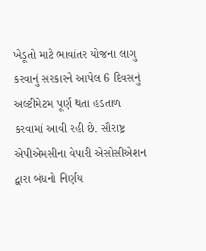ખેડૂતો માટે ભાવાંતર યોજના લાગુ કરવાનું સરકારને આપેલ 6 દિવસનું અલ્ટીમેટમ પૂર્ણ થતા હડતાળ કરવામાં આવી રહી છે. સૌરાષ્ટ્ર એપીએમસીના વેપારી એસોસીએશન દ્વારા બંધનો નિર્ણય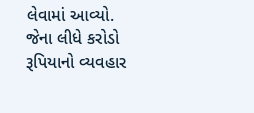લેવામાં આવ્યો. જેના લીધે કરોડો રૂપિયાનો વ્યવહાર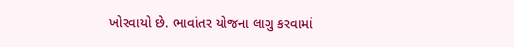ખોરવાયો છે. ભાવાંતર યોજના લાગુ કરવામાં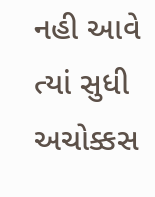નહી આવે ત્યાં સુધી અચોક્કસ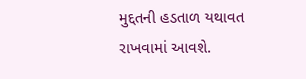મુદ્દતની હડતાળ યથાવત રાખવામાં આવશે.